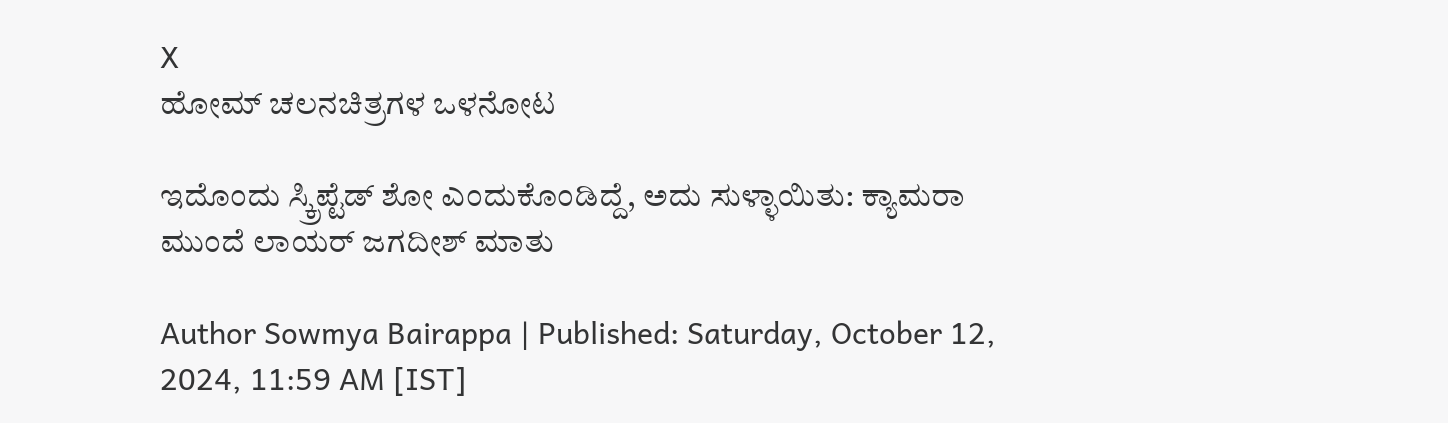X
ಹೋಮ್ ಚಲನಚಿತ್ರಗಳ ಒಳನೋಟ

ಇದೊಂದು ಸ್ಕ್ರಿಪ್ಟೆಡ್ ಶೋ ಎಂದುಕೊಂಡಿದ್ದೆ, ಅದು ಸುಳ್ಳಾಯಿತು: ಕ್ಯಾಮರಾ ಮುಂದೆ ಲಾಯರ್ ಜಗದೀಶ್ ಮಾತು

Author Sowmya Bairappa | Published: Saturday, October 12, 2024, 11:59 AM [IST]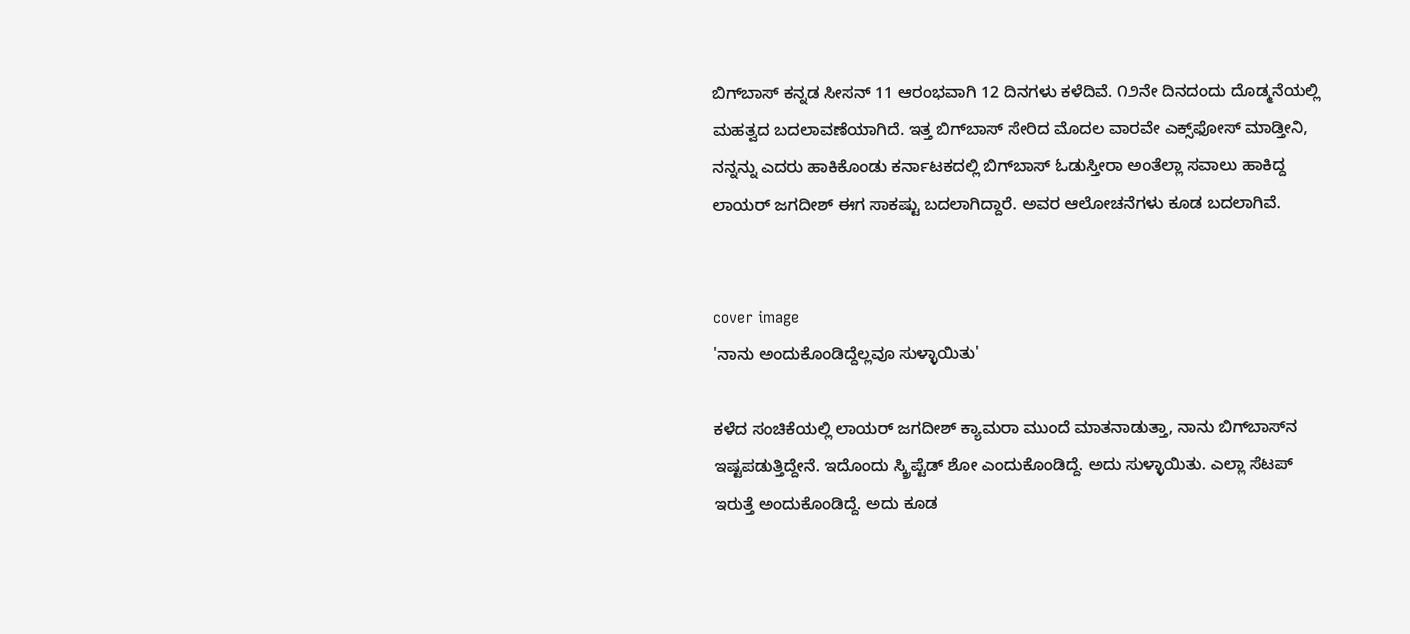ಬಿಗ್‌ಬಾಸ್ ಕನ್ನಡ ಸೀಸನ್ 11 ಆರಂಭವಾಗಿ 12 ದಿನಗಳು ಕಳೆದಿವೆ. ೧೨ನೇ ದಿನದಂದು ದೊಡ್ಮನೆಯಲ್ಲಿ ಮಹತ್ವದ ಬದಲಾವಣೆಯಾಗಿದೆ. ಇತ್ತ ಬಿಗ್‌ಬಾಸ್ ಸೇರಿದ ಮೊದಲ ವಾರವೇ ಎಕ್ಸ್‌ಫೋಸ್ ಮಾಡ್ತೀನಿ, ನನ್ನನ್ನು ಎದರು ಹಾಕಿಕೊಂಡು ಕರ್ನಾಟಕದಲ್ಲಿ ಬಿಗ್‌ಬಾಸ್ ಓಡುಸ್ತೀರಾ ಅಂತೆಲ್ಲಾ ಸವಾಲು ಹಾಕಿದ್ದ ಲಾಯರ್ ಜಗದೀಶ್ ಈಗ ಸಾಕಷ್ಟು ಬದಲಾಗಿದ್ದಾರೆ. ಅವರ ಆಲೋಚನೆಗಳು ಕೂಡ ಬದಲಾಗಿವೆ.


cover image
'ನಾನು ಅಂದುಕೊಂಡಿದ್ದೆಲ್ಲವೂ ಸುಳ್ಳಾಯಿತು'

ಕಳೆದ ಸಂಚಿಕೆಯಲ್ಲಿ ಲಾಯರ್ ಜಗದೀಶ್ ಕ್ಯಾಮರಾ ಮುಂದೆ ಮಾತನಾಡುತ್ತಾ, ನಾನು ಬಿಗ್‌ಬಾಸ್‌ನ ಇಷ್ಟಪಡುತ್ತಿದ್ದೇನೆ. ಇದೊಂದು ಸ್ಕ್ರಿಪ್ಟೆಡ್ ಶೋ ಎಂದುಕೊಂಡಿದ್ದೆ. ಅದು ಸುಳ್ಳಾಯಿತು. ಎಲ್ಲಾ ಸೆಟಪ್ ಇರುತ್ತೆ ಅಂದುಕೊಂಡಿದ್ದೆ. ಅದು ಕೂಡ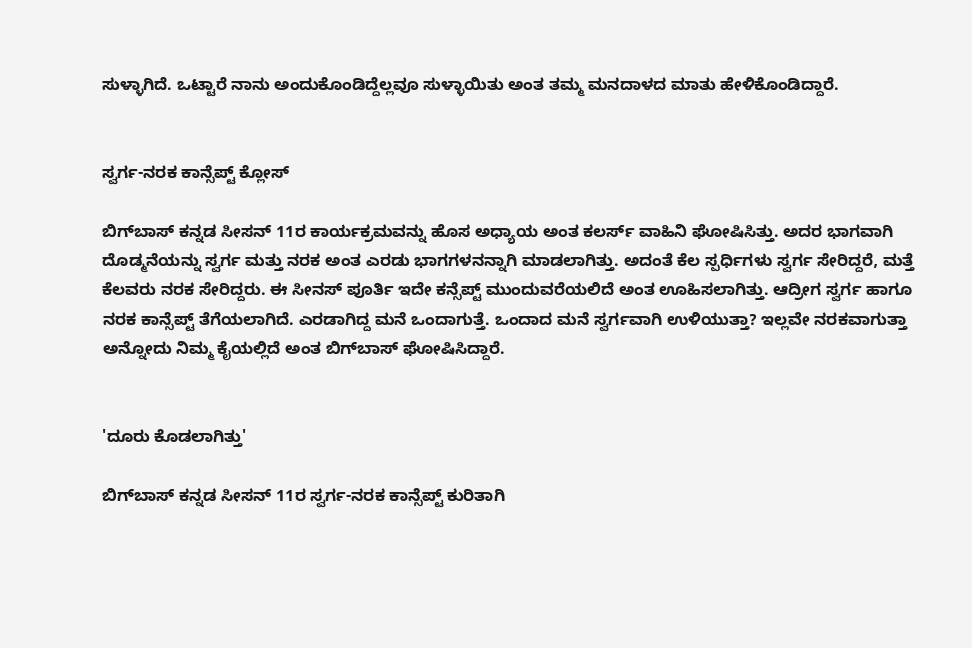ಸುಳ್ಳಾಗಿದೆ. ಒಟ್ಟಾರೆ ನಾನು ಅಂದುಕೊಂಡಿದ್ದೆಲ್ಲವೂ ಸುಳ್ಳಾಯಿತು ಅಂತ ತಮ್ಮ ಮನದಾಳದ ಮಾತು ಹೇಳಿಕೊಂಡಿದ್ದಾರೆ.


ಸ್ವರ್ಗ-ನರಕ ಕಾನ್ಸೆಪ್ಟ್ ಕ್ಲೋಸ್

ಬಿಗ್‌ಬಾಸ್ ಕನ್ನಡ ಸೀಸನ್ 11ರ ಕಾರ್ಯಕ್ರಮವನ್ನು ಹೊಸ ಅಧ್ಯಾಯ ಅಂತ ಕಲರ್ಸ್ ವಾಹಿನಿ ಘೋಷಿಸಿತ್ತು. ಅದರ ಭಾಗವಾಗಿ ದೊಡ್ಮನೆಯನ್ನು ಸ್ವರ್ಗ ಮತ್ತು ನರಕ ಅಂತ ಎರಡು ಭಾಗಗಳನನ್ನಾಗಿ ಮಾಡಲಾಗಿತ್ತು. ಅದಂತೆ ಕೆಲ ಸ್ಪರ್ಧಿಗಳು ಸ್ವರ್ಗ ಸೇರಿದ್ದರೆ, ಮತ್ತೆ ಕೆಲವರು ನರಕ ಸೇರಿದ್ದರು. ಈ ಸೀನಸ್ ಪೂರ್ತಿ ಇದೇ ಕನ್ಸೆಪ್ಟ್ ಮುಂದುವರೆಯಲಿದೆ ಅಂತ ಊಹಿಸಲಾಗಿತ್ತು. ಆದ್ರೀಗ ಸ್ವರ್ಗ ಹಾಗೂ ನರಕ ಕಾನ್ಸೆಪ್ಟ್ ತೆಗೆಯಲಾಗಿದೆ. ಎರಡಾಗಿದ್ದ ಮನೆ ಒಂದಾಗುತ್ತೆ. ಒಂದಾದ ಮನೆ ಸ್ವರ್ಗವಾಗಿ ಉಳಿಯುತ್ತಾ? ಇಲ್ಲವೇ ನರಕವಾಗುತ್ತಾ ಅನ್ನೋದು ನಿಮ್ಮ ಕೈಯಲ್ಲಿದೆ ಅಂತ ಬಿಗ್‌ಬಾಸ್ ಘೋಷಿಸಿದ್ದಾರೆ.


'ದೂರು ಕೊಡಲಾಗಿತ್ತು'

ಬಿಗ್‌ಬಾಸ್‌ ಕನ್ನಡ ಸೀಸನ್ 11ರ ಸ್ವರ್ಗ-ನರಕ ಕಾನ್ಸೆಪ್ಟ್ ಕುರಿತಾಗಿ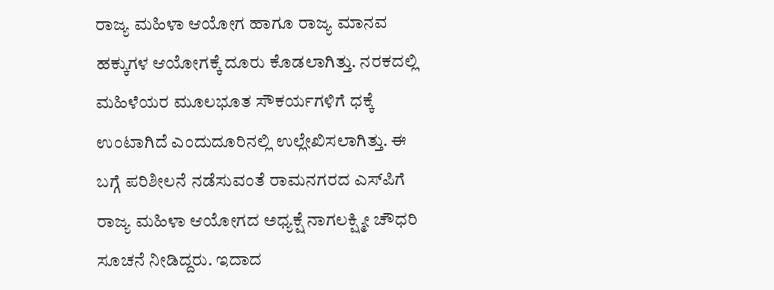ರಾಜ್ಯ ಮಹಿಳಾ ಆಯೋಗ ಹಾಗೂ ರಾಜ್ಯ ಮಾನವ ಹಕ್ಕುಗಳ ಆಯೋಗಕ್ಕೆ ದೂರು ಕೊಡಲಾಗಿತ್ತು. ನರಕದಲ್ಲಿ ಮಹಿಳೆಯರ ಮೂಲಭೂತ ಸೌಕರ್ಯಗಳಿಗೆ ಧಕ್ಕೆ ಉಂಟಾಗಿದೆ ಎಂದುದೂರಿನಲ್ಲಿ ಉಲ್ಲೇಖಿಸಲಾಗಿತ್ತು. ಈ ಬಗ್ಗೆ ಪರಿಶೀಲನೆ ನಡೆಸುವಂತೆ ರಾಮನಗರದ ಎಸ್‌ಪಿಗೆ ರಾಜ್ಯ ಮಹಿಳಾ ಆಯೋಗದ ಅಧ್ಯಕ್ಷೆ ನಾಗಲಕ್ಷ್ಮೀ ಚೌಧರಿ ಸೂಚನೆ ನೀಡಿದ್ದರು. ಇದಾದ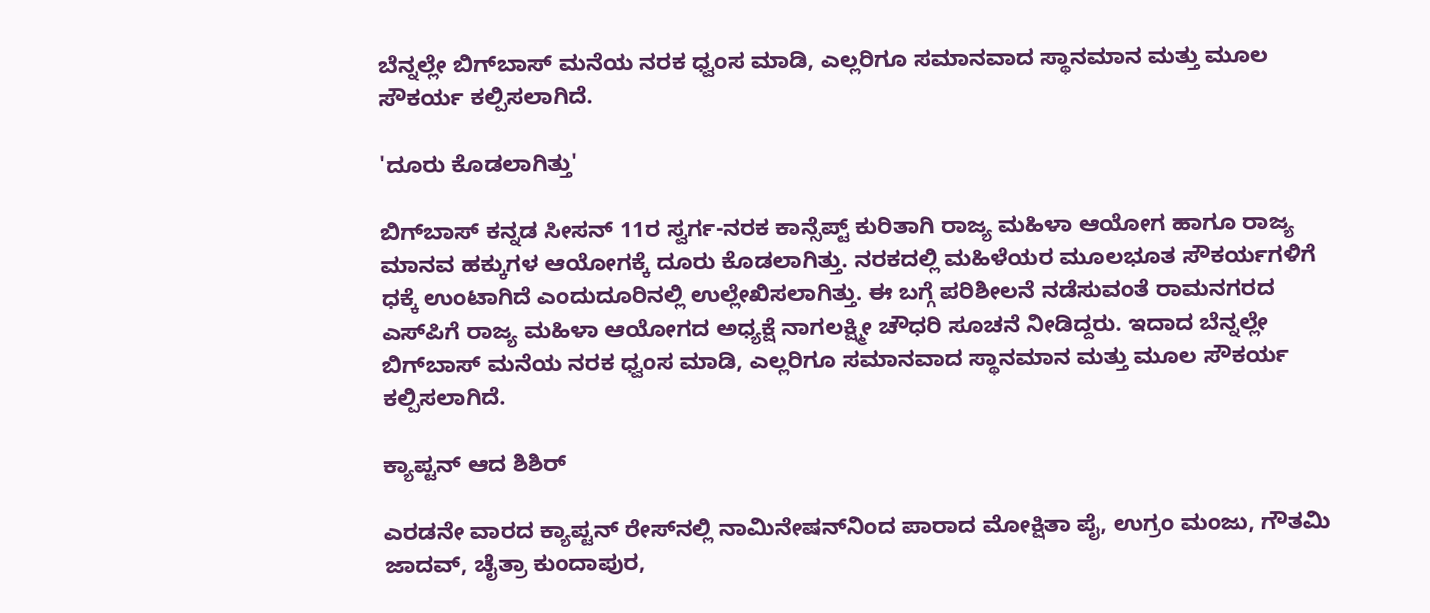ಬೆನ್ನಲ್ಲೇ ಬಿಗ್‌ಬಾಸ್ ಮನೆಯ ನರಕ ಧ್ವಂಸ ಮಾಡಿ, ಎಲ್ಲರಿಗೂ ಸಮಾನವಾದ ಸ್ಥಾನಮಾನ ಮತ್ತು ಮೂಲ ಸೌಕರ್ಯ ಕಲ್ಪಿಸಲಾಗಿದೆ.

'ದೂರು ಕೊಡಲಾಗಿತ್ತು'

ಬಿಗ್‌ಬಾಸ್‌ ಕನ್ನಡ ಸೀಸನ್ 11ರ ಸ್ವರ್ಗ-ನರಕ ಕಾನ್ಸೆಪ್ಟ್ ಕುರಿತಾಗಿ ರಾಜ್ಯ ಮಹಿಳಾ ಆಯೋಗ ಹಾಗೂ ರಾಜ್ಯ ಮಾನವ ಹಕ್ಕುಗಳ ಆಯೋಗಕ್ಕೆ ದೂರು ಕೊಡಲಾಗಿತ್ತು. ನರಕದಲ್ಲಿ ಮಹಿಳೆಯರ ಮೂಲಭೂತ ಸೌಕರ್ಯಗಳಿಗೆ ಧಕ್ಕೆ ಉಂಟಾಗಿದೆ ಎಂದುದೂರಿನಲ್ಲಿ ಉಲ್ಲೇಖಿಸಲಾಗಿತ್ತು. ಈ ಬಗ್ಗೆ ಪರಿಶೀಲನೆ ನಡೆಸುವಂತೆ ರಾಮನಗರದ ಎಸ್‌ಪಿಗೆ ರಾಜ್ಯ ಮಹಿಳಾ ಆಯೋಗದ ಅಧ್ಯಕ್ಷೆ ನಾಗಲಕ್ಷ್ಮೀ ಚೌಧರಿ ಸೂಚನೆ ನೀಡಿದ್ದರು. ಇದಾದ ಬೆನ್ನಲ್ಲೇ ಬಿಗ್‌ಬಾಸ್ ಮನೆಯ ನರಕ ಧ್ವಂಸ ಮಾಡಿ, ಎಲ್ಲರಿಗೂ ಸಮಾನವಾದ ಸ್ಥಾನಮಾನ ಮತ್ತು ಮೂಲ ಸೌಕರ್ಯ ಕಲ್ಪಿಸಲಾಗಿದೆ.

ಕ್ಯಾಪ್ಟನ್ ಆದ ಶಿಶಿರ್

ಎರಡನೇ ವಾರದ ಕ್ಯಾಪ್ಟನ್ ರೇಸ್‌ನಲ್ಲಿ ನಾಮಿನೇಷನ್‌ನಿಂದ ಪಾರಾದ ಮೋಕ್ಷಿತಾ ಪೈ, ಉಗ್ರಂ ಮಂಜು, ಗೌತಮಿ ಜಾದವ್, ಚೈತ್ರಾ ಕುಂದಾಪುರ,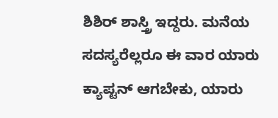ಶಿಶಿರ್ ಶಾಸ್ತ್ರಿ ಇದ್ದರು. ಮನೆಯ ಸದಸ್ಯರೆಲ್ಲರೂ ಈ ವಾರ ಯಾರು ಕ್ಯಾಪ್ಟನ್ ಆಗಬೇಕು, ಯಾರು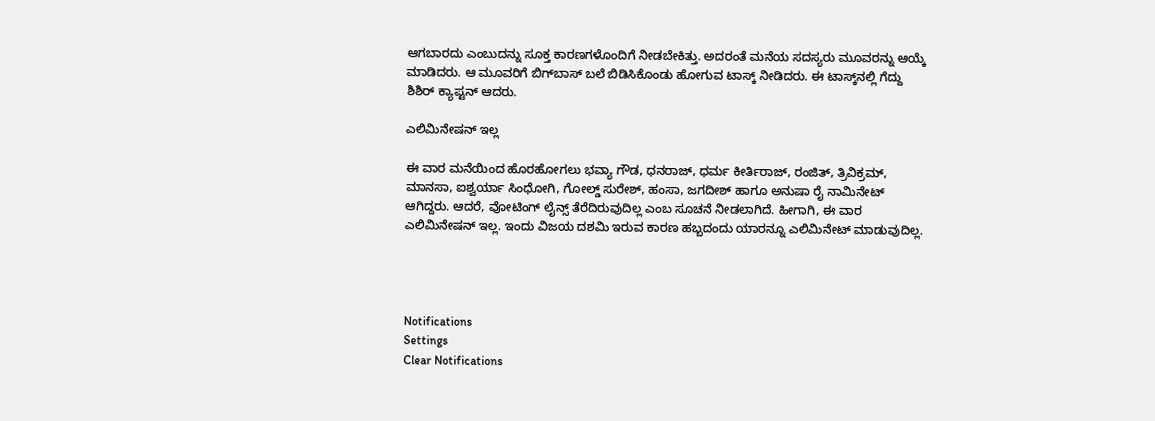ಆಗಬಾರದು ಎಂಬುದನ್ನು ಸೂಕ್ತ ಕಾರಣಗಳೊಂದಿಗೆ ನೀಡಬೇಕಿತ್ತು. ಅದರಂತೆ ಮನೆಯ ಸದಸ್ಯರು ಮೂವರನ್ನು ಆಯ್ಕೆ ಮಾಡಿದರು. ಆ ಮೂವರಿಗೆ ಬಿಗ್‌ಬಾಸ್‌ ಬಲೆ ಬಿಡಿಸಿಕೊಂಡು ಹೋಗುವ ಟಾಸ್ಕ್‌ ನೀಡಿದರು. ಈ ಟಾಸ್ಕ್‌ನಲ್ಲಿ ಗೆದ್ದು ಶಿಶಿರ್ ಕ್ಯಾಪ್ಟನ್ ಆದರು.

ಎಲಿಮಿನೇಷನ್ ಇಲ್ಲ

ಈ ವಾರ ಮನೆಯಿಂದ ಹೊರಹೋಗಲು ಭವ್ಯಾ ಗೌಡ, ಧನರಾಜ್, ಧರ್ಮ ಕೀರ್ತಿರಾಜ್, ರಂಜಿತ್, ತ್ರಿವಿಕ್ರಮ್, ಮಾನಸಾ, ಐಶ್ವರ್ಯಾ ಸಿಂಧೋಗಿ, ಗೋಲ್ಡ್ ಸುರೇಶ್, ಹಂಸಾ, ಜಗದೀಶ್ ಹಾಗೂ ಅನುಷಾ ರೈ ನಾಮಿನೇಟ್ ಆಗಿದ್ದರು. ಆದರೆ, ವೋಟಿಂಗ್ ಲೈನ್ಸ್ ತೆರೆದಿರುವುದಿಲ್ಲ ಎಂಬ ಸೂಚನೆ ನೀಡಲಾಗಿದೆ. ಹೀಗಾಗಿ, ಈ ವಾರ ಎಲಿಮಿನೇಷನ್ ಇಲ್ಲ. ಇಂದು ವಿಜಯ ದಶಮಿ ಇರುವ ಕಾರಣ ಹಬ್ಬದಂದು ಯಾರನ್ನೂ ಎಲಿಮಿನೇಟ್ ಮಾಡುವುದಿಲ್ಲ.




Notifications
Settings
Clear Notifications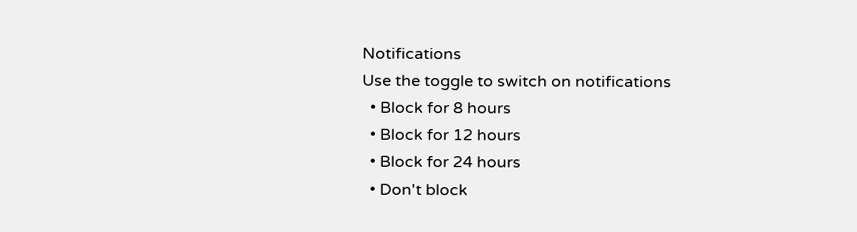Notifications
Use the toggle to switch on notifications
  • Block for 8 hours
  • Block for 12 hours
  • Block for 24 hours
  • Don't block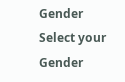Gender
Select your Gender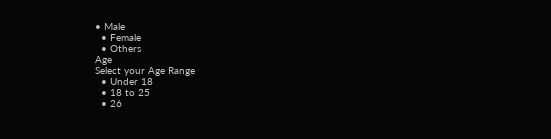• Male
  • Female
  • Others
Age
Select your Age Range
  • Under 18
  • 18 to 25
  • 26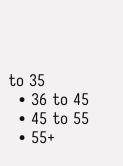to 35
  • 36 to 45
  • 45 to 55
  • 55+